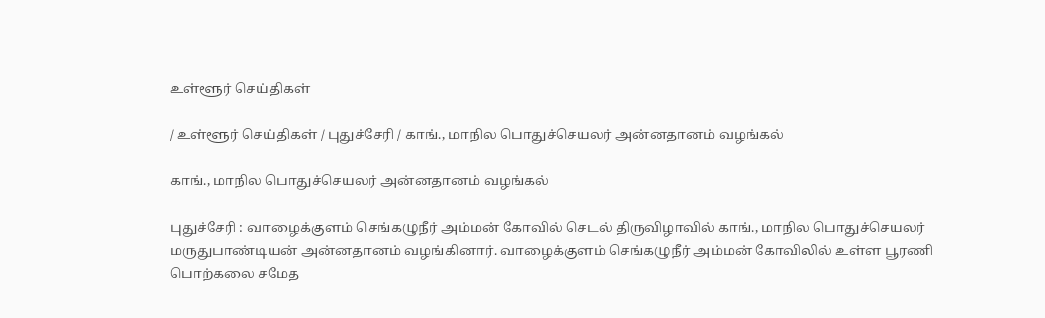உள்ளூர் செய்திகள்

/ உள்ளூர் செய்திகள் / புதுச்சேரி / காங்., மாநில பொதுச்செயலர் அன்னதானம் வழங்கல்

காங்., மாநில பொதுச்செயலர் அன்னதானம் வழங்கல்

புதுச்சேரி : வாழைக்குளம் செங்கழுநீர் அம்மன் கோவில் செடல் திருவிழாவில் காங்., மாநில பொதுச்செயலர் மருதுபாண்டியன் அன்னதானம் வழங்கினார். வாழைக்குளம் செங்கழுநீர் அம்மன் கோவிலில் உள்ள பூரணி பொற்கலை சமேத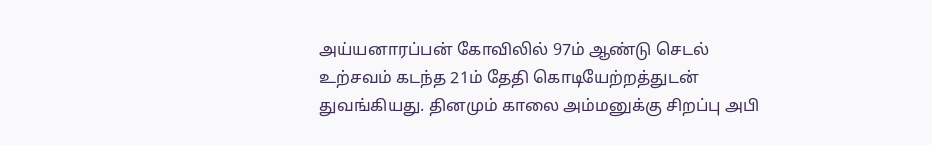அய்யனாரப்பன் கோவிலில் 97ம் ஆண்டு செடல் உற்சவம் கடந்த 21ம் தேதி கொடியேற்றத்துடன் துவங்கியது. தினமும் காலை அம்மனுக்கு சிறப்பு அபி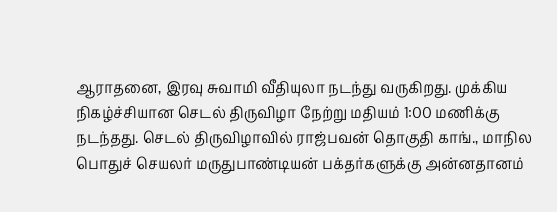ஆராதனை, இரவு சுவாமி வீதியுலா நடந்து வருகிறது. முக்கிய நிகழ்ச்சியான செடல் திருவிழா நேற்று மதியம் 1:00 மணிக்கு நடந்தது. செடல் திருவிழாவில் ராஜ்பவன் தொகுதி காங்., மாநில பொதுச் செயலர் மருதுபாண்டியன் பக்தர்களுக்கு அன்னதானம்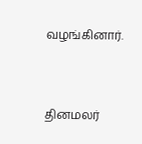வழங்கினார்.


தினமலர்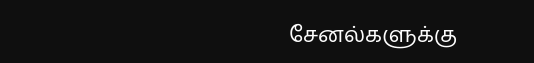சேனல்களுக்கு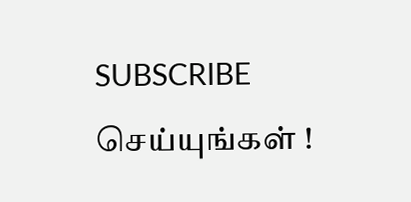SUBSCRIBE செய்யுங்கள் !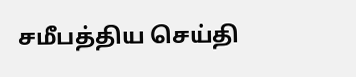சமீபத்திய செய்தி